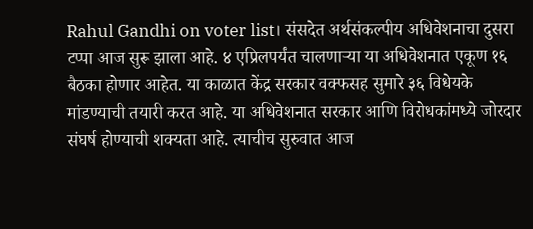Rahul Gandhi on voter list। संसदेत अर्थसंकल्पीय अधिवेशनाचा दुसरा टप्पा आज सुरू झाला आहे. ४ एप्रिलपर्यंत चालणाऱ्या या अधिवेशनात एकूण १६ बैठका होणार आहेत. या काळात केंद्र सरकार वक्फसह सुमारे ३६ विधेयके मांडण्याची तयारी करत आहे. या अधिवेशनात सरकार आणि विरोधकांमध्ये जोरदार संघर्ष होण्याची शक्यता आहे. त्याचीच सुरुवात आज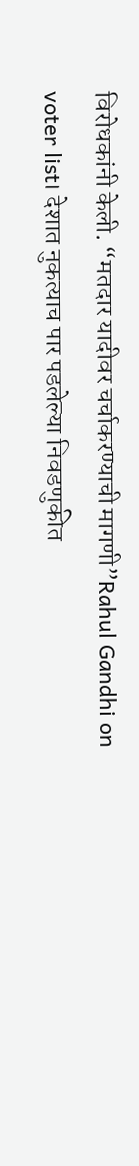विरोधकांनी केली. “मतदार यादीवर चर्चाकरण्याची मागणी”Rahul Gandhi on voter list। देशात नुकत्याच पार पडलेल्या निवडणुकीत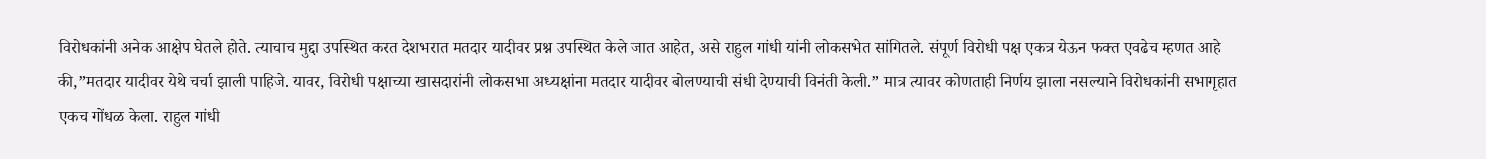विरोधकांनी अनेक आक्षेप घेतले होते. त्याचाच मुद्दा उपस्थित करत देशभरात मतदार यादीवर प्रश्न उपस्थित केले जात आहेत, असे राहुल गांधी यांनी लोकसभेत सांगितले. संपूर्ण विरोधी पक्ष एकत्र येऊन फक्त एवढेच म्हणत आहे की,”मतदार यादीवर येथे चर्चा झाली पाहिजे. यावर, विरोधी पक्षाच्या खासदारांनी लोकसभा अध्यक्षांना मतदार यादीवर बोलण्याची संधी देण्याची विनंती केली.” मात्र त्यावर कोणताही निर्णय झाला नसल्याने विरोधकांनी सभागृहात एकच गोंधळ केला. राहुल गांधी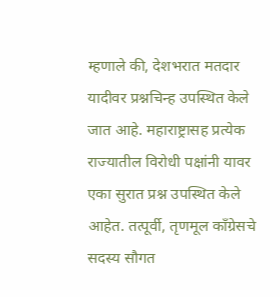म्हणाले की, देशभरात मतदार यादीवर प्रश्नचिन्ह उपस्थित केले जात आहे. महाराष्ट्रासह प्रत्येक राज्यातील विरोधी पक्षांनी यावर एका सुरात प्रश्न उपस्थित केले आहेत. तत्पूर्वी, तृणमूल काँग्रेसचे सदस्य सौगत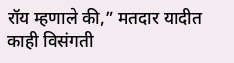रॉय म्हणाले की,” मतदार यादीत काही विसंगती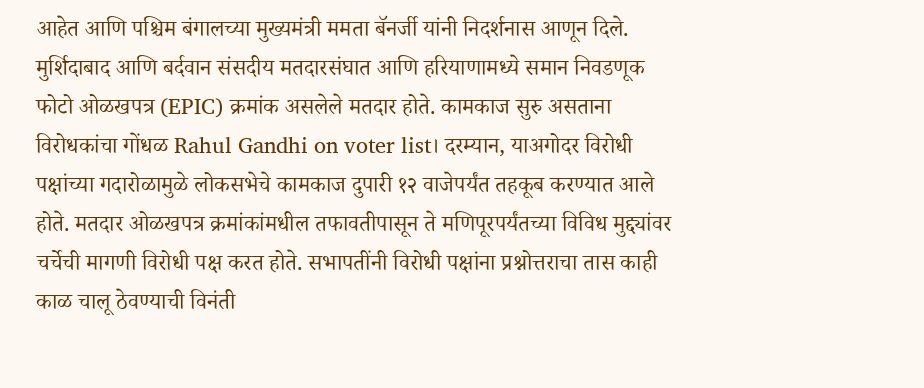आहेत आणि पश्चिम बंगालच्या मुख्यमंत्री ममता बॅनर्जी यांनी निदर्शनास आणून दिले. मुर्शिदाबाद आणि बर्दवान संसदीय मतदारसंघात आणि हरियाणामध्ये समान निवडणूक फोटो ओळखपत्र (EPIC) क्रमांक असलेले मतदार होते. कामकाज सुरु असताना विरोधकांचा गोंधळ Rahul Gandhi on voter list। दरम्यान, याअगोदर विरोधी पक्षांच्या गदारोळामुळे लोकसभेचे कामकाज दुपारी १२ वाजेपर्यंत तहकूब करण्यात आले होते. मतदार ओळखपत्र क्रमांकांमधील तफावतीपासून ते मणिपूरपर्यंतच्या विविध मुद्द्यांवर चर्चेची मागणी विरोधी पक्ष करत होते. सभापतींनी विरोधी पक्षांना प्रश्नोत्तराचा तास काही काळ चालू ठेवण्याची विनंती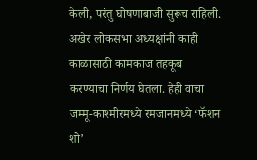केली, परंतु घोषणाबाजी सुरूच राहिली. अखेर लोकसभा अध्यक्षांनी काही काळासाठी कामकाज तहकूब करण्याचा निर्णय घेतला. हेही वाचा जम्मू-काश्मीरमध्ये रमजानमध्ये ‘फॅशन शो’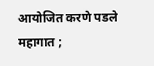आयोजित करणे पडले महागात ;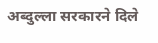अब्दुल्ला सरकारने दिले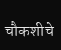चौकशीचे